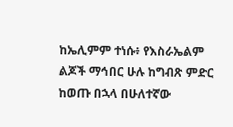ከኤሊምም ተነሱ፥ የእስራኤልም ልጆች ማኅበር ሁሉ ከግብጽ ምድር ከወጡ በኋላ በሁለተኛው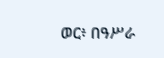ወር፥ በዓሥራ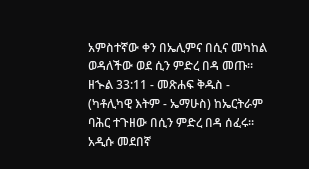አምስተኛው ቀን በኤሊምና በሲና መካከል ወዳለችው ወደ ሲን ምድረ በዳ መጡ።
ዘኍል 33:11 - መጽሐፍ ቅዱስ - (ካቶሊካዊ እትም - ኤማሁስ) ከኤርትራም ባሕር ተጉዘው በሲን ምድረ በዳ ሰፈሩ። አዲሱ መደበኛ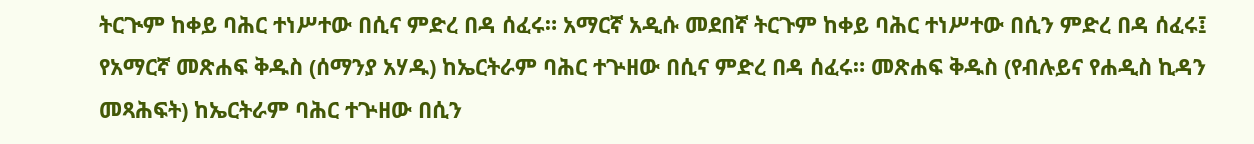ትርጒም ከቀይ ባሕር ተነሥተው በሲና ምድረ በዳ ሰፈሩ። አማርኛ አዲሱ መደበኛ ትርጉም ከቀይ ባሕር ተነሥተው በሲን ምድረ በዳ ሰፈሩ፤ የአማርኛ መጽሐፍ ቅዱስ (ሰማንያ አሃዱ) ከኤርትራም ባሕር ተጕዘው በሲና ምድረ በዳ ሰፈሩ። መጽሐፍ ቅዱስ (የብሉይና የሐዲስ ኪዳን መጻሕፍት) ከኤርትራም ባሕር ተጕዘው በሲን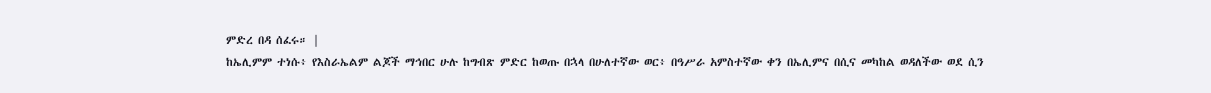ምድረ በዳ ሰፈሩ። |
ከኤሊምም ተነሱ፥ የእስራኤልም ልጆች ማኅበር ሁሉ ከግብጽ ምድር ከወጡ በኋላ በሁለተኛው ወር፥ በዓሥራ አምስተኛው ቀን በኤሊምና በሲና መካከል ወዳለችው ወደ ሲን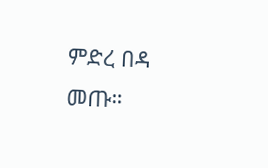ምድረ በዳ መጡ።